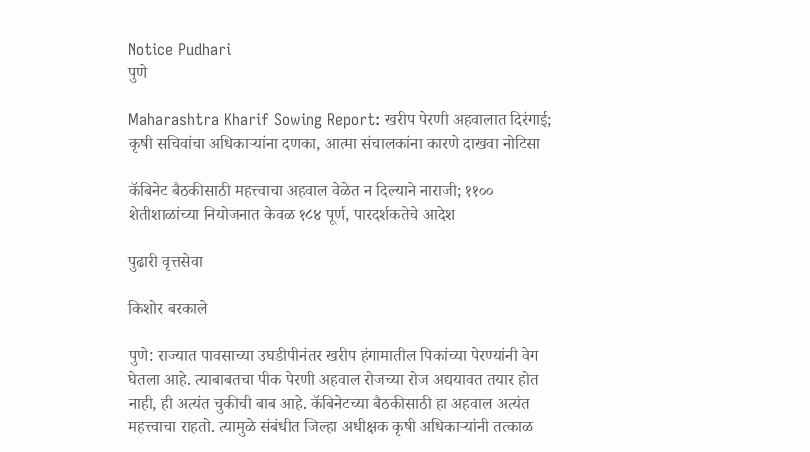Notice Pudhari
पुणे

Maharashtra Kharif Sowing Report: खरीप पेरणी अहवालात दिरंगाई; कृषी सचिवांचा अधिकाऱ्यांना दणका, आत्मा संचालकांना कारणे दाखवा नोटिसा

कॅबिनेट बैठकीसाठी महत्त्वाचा अहवाल वेळेत न दिल्याने नाराजी; ११०० शेतीशाळांच्या नियोजनात केवळ १८४ पूर्ण, पारदर्शकतेचे आदेश

पुढारी वृत्तसेवा

किशोर बरकाले

पुणे: राज्यात पावसाच्या उघडीपीनंतर खरीप हंगामातील पिकांच्या पेरण्यांनी वेग घेतला आहे. त्याबाबतचा पीक पेरणी अहवाल रोजच्या रोज अद्ययावत तयार होत नाही, ही अत्यंत चुकीची बाब आहे. कॅबिनेटच्या बैठकीसाठी हा अहवाल अत्यंत महत्त्वाचा राहतो. त्यामुळे संबंधीत जिल्हा अधीक्षक कृषी अधिकाऱ्यांनी तत्काळ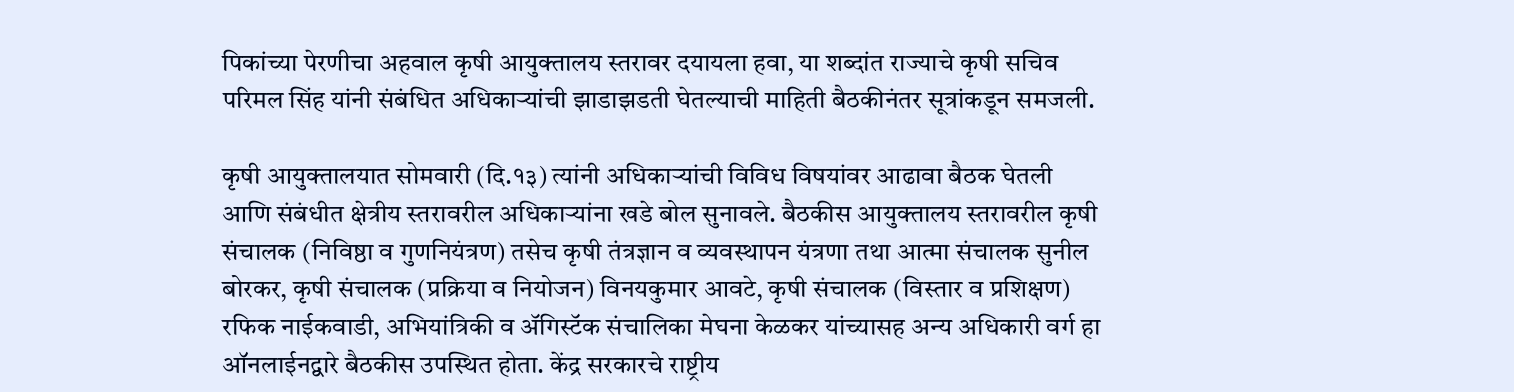पिकांच्या पेरणीचा अहवाल कृषी आयुक्तालय स्तरावर दयायला हवा, या शब्दांत राज्याचे कृषी सचिव परिमल सिंह यांनी संबंधित अधिकाऱ्यांची झाडाझडती घेतल्याची माहिती बैठकीनंतर सूत्रांकडून समजली.

कृषी आयुक्तालयात सोमवारी (दि.१३) त्यांनी अधिकाऱ्यांची विविध विषयांवर आढावा बैठक घेतली आणि संबंधीत क्षेत्रीय स्तरावरील अधिकाऱ्यांना खडे बोल सुनावले. बैठकीस आयुक्तालय स्तरावरील कृषी संचालक (निविष्ठा व गुणनियंत्रण) तसेच कृषी तंत्रज्ञान व व्यवस्थापन यंत्रणा तथा आत्मा संचालक सुनील बोरकर, कृषी संचालक (प्रक्रिया व नियोजन) विनयकुमार आवटे, कृषी संचालक (विस्तार व प्रशिक्षण) रफिक नाईकवाडी, अभियांत्रिकी व ॲगिस्टॅक संचालिका मेघना केळकर यांच्यासह अन्य अधिकारी वर्ग हा ऑनलाईनद्वारे बैठकीस उपस्थित होता. केंद्र सरकारचे राष्ट्रीय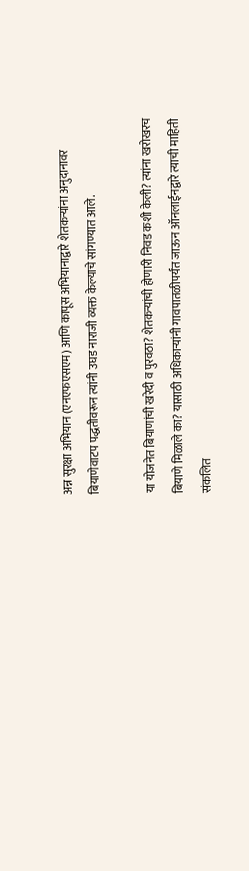अन्न सुरक्षा अभियान (एनएफएसएम) आणि कापूस अभियानाद्वारे शेतकऱ्यांना अनुदानावर बियाणेवाटप पद्धतीवरून त्यांनी उघड नाराजी व्यक्त केल्याचे सांगण्यात आले.

या योजनेत बियाणांची खरेदी व पुरवठा? शेतकऱ्यांची होणारी निवड कशी केली? त्यांना खरोखरच बियाणे मिळाले का? यासाठी अधिकाऱ्यांनी गावपातळीपर्यंत जाऊन ऑनलाईनद्वारे त्याची माहिती संकलित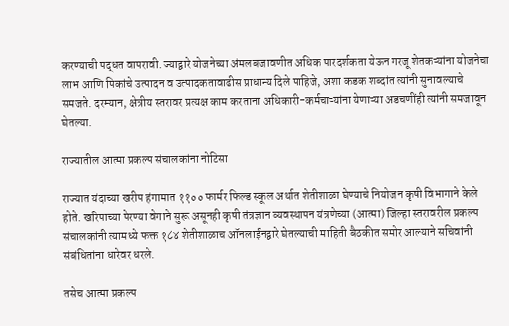करण्याची पद्धत वापरावी. ज्याद्वारे योजनेच्या अंमलबजावणीत अधिक पारदर्शकता येऊन गरजू शेतकऱ्यांना योजनेचा लाभ आणि पिकांचे उत्पादन व उत्पादकतावाढीस प्राधान्य दिले पाहिजे, अशा कडक शब्दांत त्यांनी सुनावल्याचे समजते. दरम्यान, क्षेत्रीय स्तरावर प्रत्यक्ष काम करताना अधिकारी-कर्मचाऱ्यांना येणाऱ्या अडचणींही त्यांनी समजावून घेतल्या.

राज्यातील आत्मा प्रकल्प संचालकांना नोटिसा

राज्यात यंदाच्या खरीप हंगामात ११०० फार्मर फिल्ड स्कूल अर्थात शेतीशाळा घेण्याचे नियोजन कृषी विभागाने केले होते. खरिपाच्या पेरण्या वेगाने सुरू असूनही कृषी तंत्रज्ञान व्यवस्थापन यंत्रणेच्या (आत्मा) जिल्हा स्तरावरील प्रकल्प संचालकांनी त्यामध्ये फक्त १८४ शेतीशाळाच ऑनलाईनद्वारे घेतल्याची माहिती बैठकीत समोर आल्याने सचिवांनी संबंधितांना धारेवर धरले.

तसेच आत्मा प्रकल्प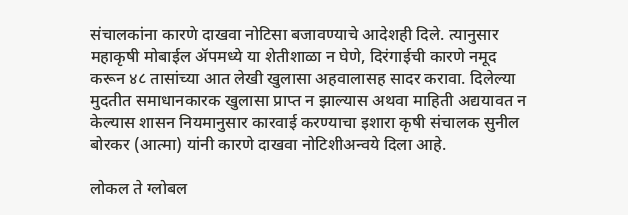संचालकांना कारणे दाखवा नोटिसा बजावण्याचे आदेशही दिले. त्यानुसार महाकृषी मोबाईल ॲपमध्ये या शेतीशाळा न घेणे, दिरंगाईची कारणे नमूद करून ४८ तासांच्या आत लेखी खुलासा अहवालासह सादर करावा. दिलेल्या मुदतीत समाधानकारक खुलासा प्राप्त न झाल्यास अथवा माहिती अद्ययावत न केल्यास शासन नियमानुसार कारवाई करण्याचा इशारा कृषी संचालक सुनील बोरकर (आत्मा) यांनी कारणे दाखवा नोटिशीअन्वये दिला आहे.

लोकल ते ग्लोबल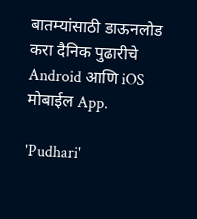बातम्यांसाठी डाऊनलोड करा दैनिक पुढारीचे Android आणि iOS मोबाईल App.

'Pudhari'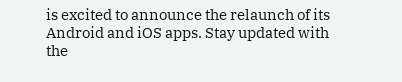is excited to announce the relaunch of its Android and iOS apps. Stay updated with the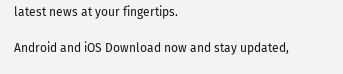latest news at your fingertips.

Android and iOS Download now and stay updated,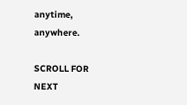anytime, anywhere.

SCROLL FOR NEXT